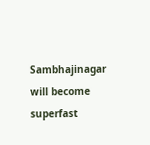Sambhajinagar will become superfast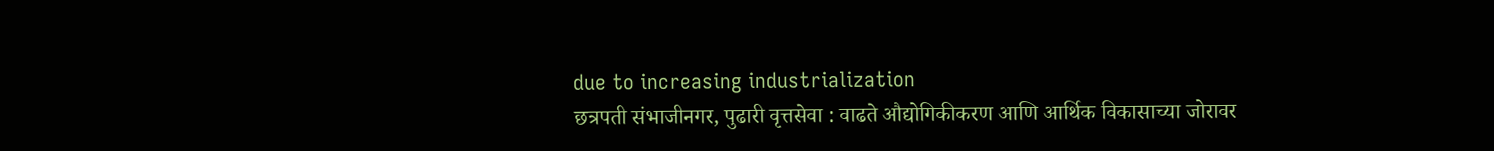due to increasing industrialization
छत्रपती संभाजीनगर, पुढारी वृत्तसेवा : वाढते औद्योगिकीकरण आणि आर्थिक विकासाच्या जोरावर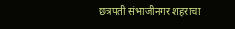छत्रपती संभाजीनगर शहराचा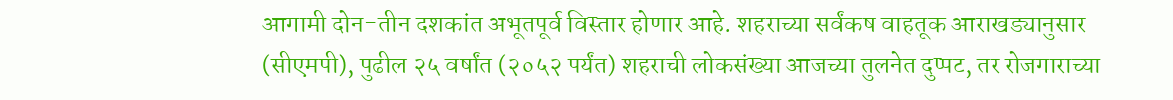आगामी दोन-तीन दशकांत अभूतपूर्व विस्तार होणार आहे. शहराच्या सर्वंकष वाहतूक आराखड्यानुसार (सीएमपी), पुढील २५ वर्षांत (२०५२ पर्यंत) शहराची लोकसंख्या आजच्या तुलनेत दुप्पट, तर रोजगाराच्या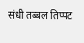संधी तब्बल तिप्पट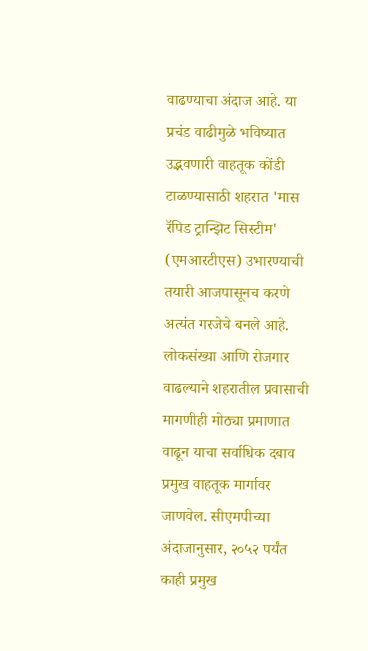वाढण्याचा अंदाज आहे. या प्रचंड वाढीमुळे भविष्यात उद्भवणारी वाहतूक कोंडी टाळण्यासाठी शहरात 'मास रॅपिड ट्रान्झिट सिस्टीम' (एमआरटीएस) उभारण्याची तयारी आजपासूनच करणे अत्यंत गरजेचे बनले आहे.
लोकसंख्या आणि रोजगार वाढल्याने शहरातील प्रवासाची मागणीही मोठ्या प्रमाणात वाढून याचा सर्वाधिक दबाव प्रमुख वाहतूक मार्गावर जाणवेल. सीएमपीच्या अंदाजानुसार, २०५२ पर्यंत काही प्रमुख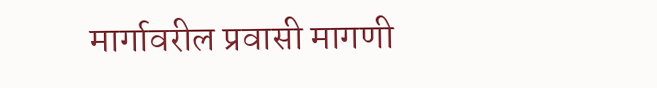मार्गावरील प्रवासी मागणी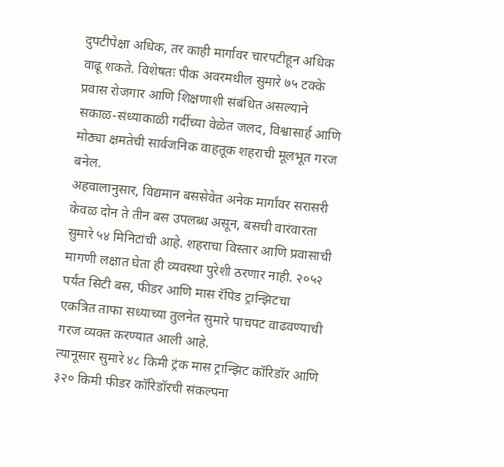दुपटीपेक्षा अधिक, तर काही मार्गावर चारपटीहून अधिक वाढू शकते. विशेषतः पीक अवरमधील सुमारे ७५ टक्के प्रवास रोजगार आणि शिक्षणाशी संबंधित असल्याने सकाळ-संध्याकाळी गर्दीच्या वेळेत जलद, विश्वासार्ह आणि मोठ्या क्षमतेची सार्वजनिक वाहतूक शहराची मूलभूत गरज बनेल.
अहवालानुसार, विद्यमान बससेवेत अनेक मार्गांवर सरासरी केवळ दोन ते तीन बस उपलब्ध असून, बसची वारंवारता सुमारे ५४ मिनिटांची आहे. शहराचा विस्तार आणि प्रवासाची मागणी लक्षात घेता ही व्यवस्था पुरेशी ठरणार नाही. २०५२ पर्यंत सिटी बस, फीडर आणि मास रॅपिड ट्रान्झिटचा एकत्रित ताफा सध्याच्या तुलनेत सुमारे पाचपट वाढवण्याची गरज व्यक्त करण्यात आली आहे.
त्यानूसार सुमारे ४८ किमी ट्रंक मास ट्रान्झिट कॉरिडॉर आणि ३२० किमी फीडर कॉरिडॉरची संकल्पना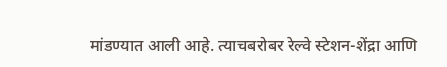मांडण्यात आली आहे. त्याचबरोबर रेल्वे स्टेशन-शेंद्रा आणि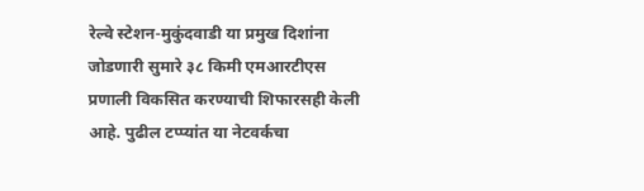रेल्वे स्टेशन-मुकुंदवाडी या प्रमुख दिशांना जोडणारी सुमारे ३८ किमी एमआरटीएस प्रणाली विकसित करण्याची शिफारसही केली आहे. पुढील टप्प्यांत या नेटवर्कचा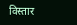विस्तार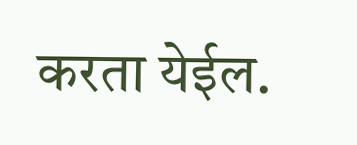करता येईल.